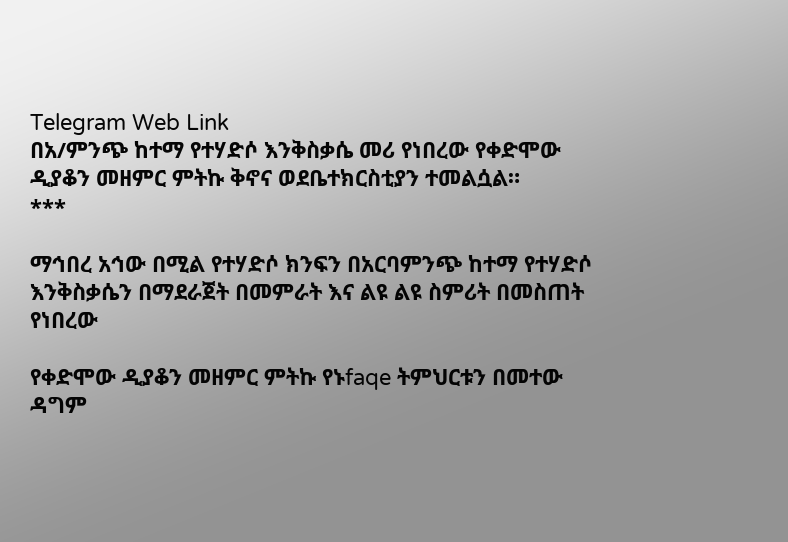Telegram Web Link
በአ/ምንጭ ከተማ የተሃድሶ እንቅስቃሴ መሪ የነበረው የቀድሞው ዲያቆን መዘምር ምትኩ ቅኖና ወደቤተክርስቲያን ተመልሷል።
***

ማኅበረ አኅው በሚል የተሃድሶ ክንፍን በአርባምንጭ ከተማ የተሃድሶ እንቅስቃሴን በማደራጀት በመምራት እና ልዩ ልዩ ስምሪት በመስጠት የነበረው

የቀድሞው ዲያቆን መዘምር ምትኩ የኑfaqe ትምህርቱን በመተው ዳግም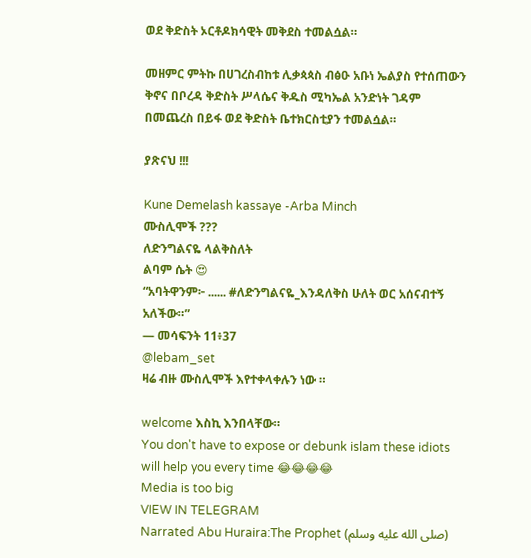ወደ ቅድስት ኦርቶዶክሳዊት መቅደስ ተመልሷል።

መዘምር ምትኩ በሀገረስብከቱ ሊቃጳጳስ ብፅዑ አቡነ ኤልያስ የተሰጠውን ቅኖና በቦረዳ ቅድስት ሥላሴና ቅዱስ ሚካኤል አንድነት ገዳም በመጨረስ በይፋ ወደ ቅድስት ቤተክርስቲያን ተመልሷል።

ያጽናህ !!!

Kune Demelash kassaye -Arba Minch
ሙስሊሞች ???
ለድንግልናዬ ላልቅስለት
ልባም ሴት 😍
“አባትዋንም፦ ...... #ለድንግልናዬ_እንዳለቅስ ሁለት ወር አሰናብተኝ አለችው።”
— መሳፍንት 11፥37
@lebam_set
ዛሬ ብዙ ሙስሊሞች እየተቀላቀሉን ነው ።

welcome እስኪ እንበላቸው።
You don't have to expose or debunk islam these idiots will help you every time 😂😂😂😂
Media is too big
VIEW IN TELEGRAM
Narrated Abu Huraira:The Prophet (صلى الله عليه وسلم)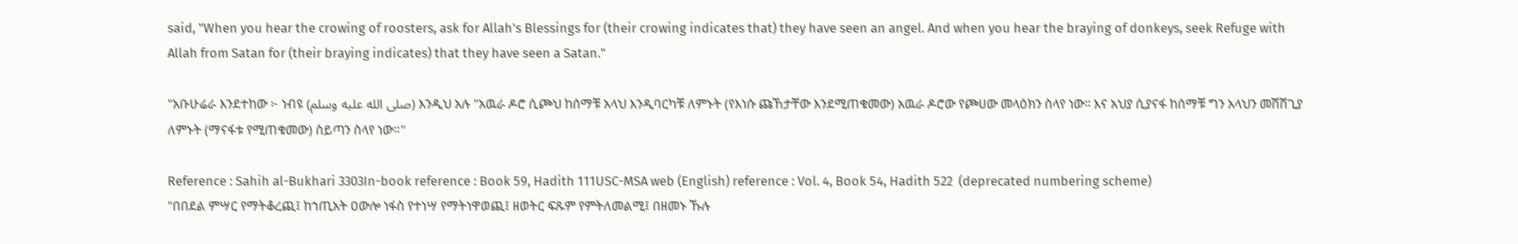said, "When you hear the crowing of roosters, ask for Allah's Blessings for (their crowing indicates that) they have seen an angel. And when you hear the braying of donkeys, seek Refuge with Allah from Satan for (their braying indicates) that they have seen a Satan."

"አቡሁሬራ እንደተከው ፦ ነብዩ (صلى الله عليه وسلم) እንዲህ አሉ "አዉራ ዶሮ ሲጮህ ከሰማቹ አላህ እንዲባርካቹ ለምኑት (የእነሱ ጩኸታቸው እንደሚጠቁመው) አዉራ ዶሮው የጮሀው መላዕክን ስላየ ነው፡፡ እና አህያ ሲያናፋ ከሰማቹ ግን አላህን መሽሽጊያ ለምኑት (ማናፋቱ የሚጠቁመው) ስይጣን ስላየ ነው።"

Reference : Sahih al-Bukhari 3303In-book reference : Book 59, Hadith 111USC-MSA web (English) reference : Vol. 4, Book 54, Hadith 522  (deprecated numbering scheme)
"በበደል ምሣር የማትቆረጪ፤ ከኀጢአት ዐውሎ ነፋስ የተነሣ የማትነዋወጪ፤ ዘወትር ፍጹም የምትለመልሚ፤ በዘመኑ ኹሉ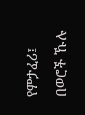የምታፈሪ፤ በወሮች ኹሉ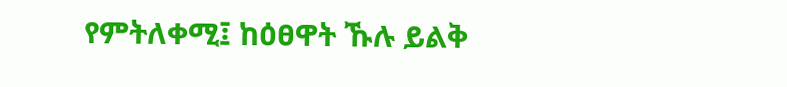የምትለቀሚ፤ ከዕፀዋት ኹሉ ይልቅ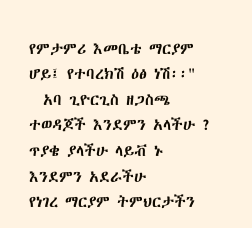የምታምሪ እመቤቴ ማርያም ሆይ፤ የተባረክሽ ዕፅ ነሽ፡፡"
  አባ ጊዮርጊስ ዘጋስጫ
ተወዳጆች እንደምን አላችሁ ?
ጥያቄ ያላችሁ ላይቭ ኑ
እንደምን አደራችሁ
የነገረ ማርያም ትምህርታችን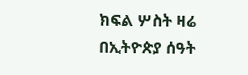ክፍል ሦስት ዛሬ በኢትዮጵያ ሰዓት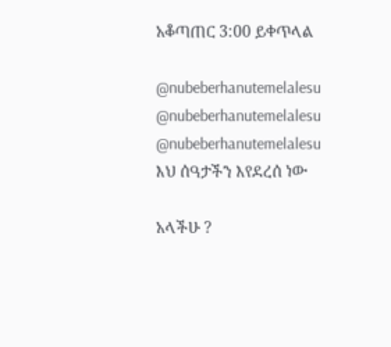አቆጣጠር 3:00 ይቀጥላል

@nubeberhanutemelalesu
@nubeberhanutemelalesu
@nubeberhanutemelalesu
እህ ሰዓታችን እየደረሰ ነው

አላችሁ ?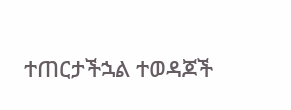ተጠርታችኋል ተወዳጆች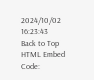2024/10/02 16:23:43
Back to Top
HTML Embed Code: